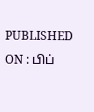PUBLISHED ON : பிப்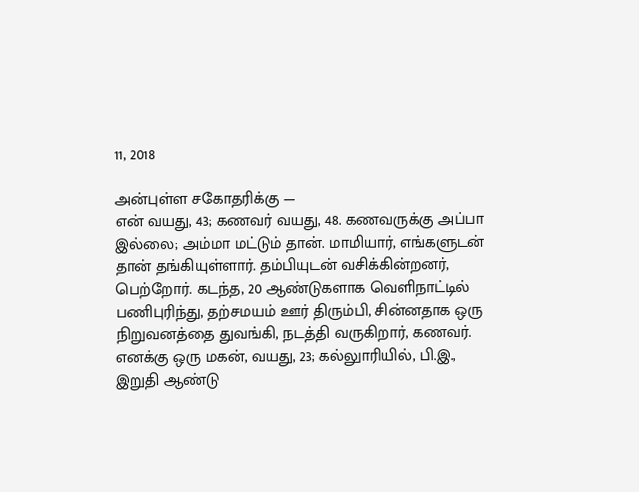11, 2018

அன்புள்ள சகோதரிக்கு —
என் வயது, 43; கணவர் வயது, 48. கணவருக்கு அப்பா இல்லை; அம்மா மட்டும் தான். மாமியார், எங்களுடன் தான் தங்கியுள்ளார். தம்பியுடன் வசிக்கின்றனர், பெற்றோர். கடந்த, 20 ஆண்டுகளாக வெளிநாட்டில் பணிபுரிந்து, தற்சமயம் ஊர் திரும்பி, சின்னதாக ஒரு நிறுவனத்தை துவங்கி, நடத்தி வருகிறார், கணவர்.
எனக்கு ஒரு மகன், வயது, 23; கல்லுாரியில், பி.இ., இறுதி ஆண்டு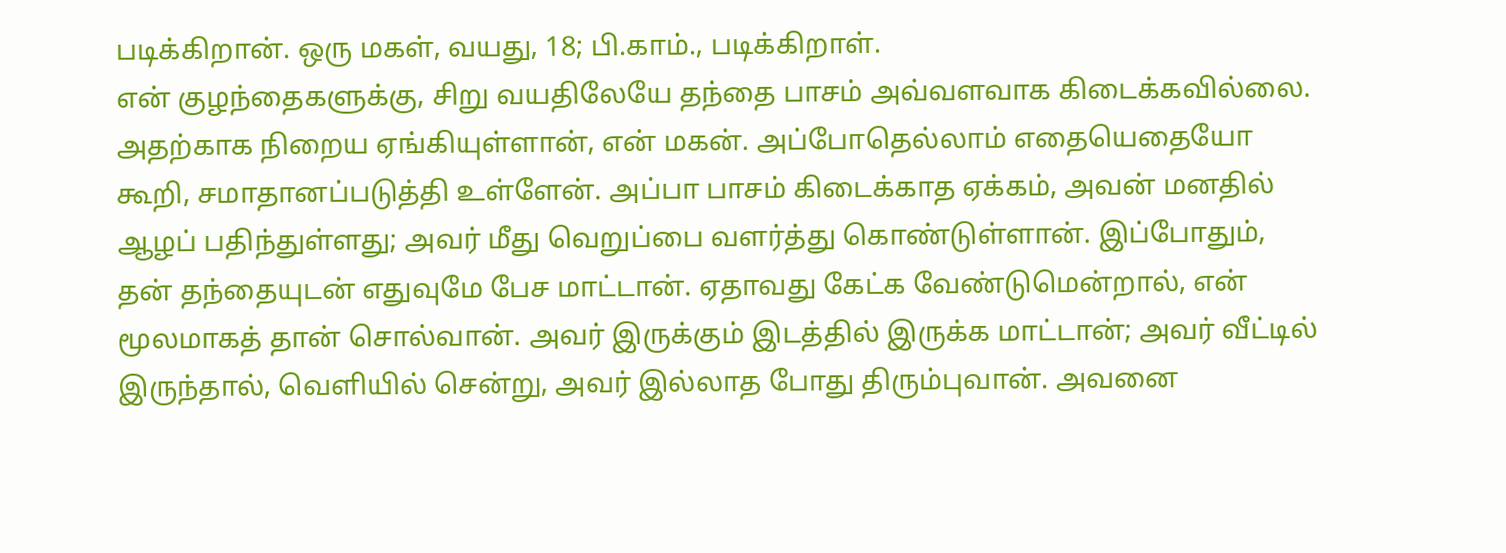படிக்கிறான். ஒரு மகள், வயது, 18; பி.காம்., படிக்கிறாள்.
என் குழந்தைகளுக்கு, சிறு வயதிலேயே தந்தை பாசம் அவ்வளவாக கிடைக்கவில்லை. அதற்காக நிறைய ஏங்கியுள்ளான், என் மகன். அப்போதெல்லாம் எதையெதையோ கூறி, சமாதானப்படுத்தி உள்ளேன். அப்பா பாசம் கிடைக்காத ஏக்கம், அவன் மனதில் ஆழப் பதிந்துள்ளது; அவர் மீது வெறுப்பை வளர்த்து கொண்டுள்ளான். இப்போதும், தன் தந்தையுடன் எதுவுமே பேச மாட்டான். ஏதாவது கேட்க வேண்டுமென்றால், என் மூலமாகத் தான் சொல்வான். அவர் இருக்கும் இடத்தில் இருக்க மாட்டான்; அவர் வீட்டில் இருந்தால், வெளியில் சென்று, அவர் இல்லாத போது திரும்புவான். அவனை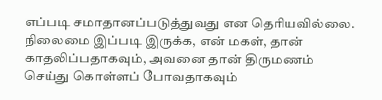எப்படி சமாதானப்படுத்துவது என தெரியவில்லை.
நிலைமை இப்படி இருக்க, என் மகள், தான் காதலிப்பதாகவும், அவனை தான் திருமணம் செய்து கொள்ளப் போவதாகவும்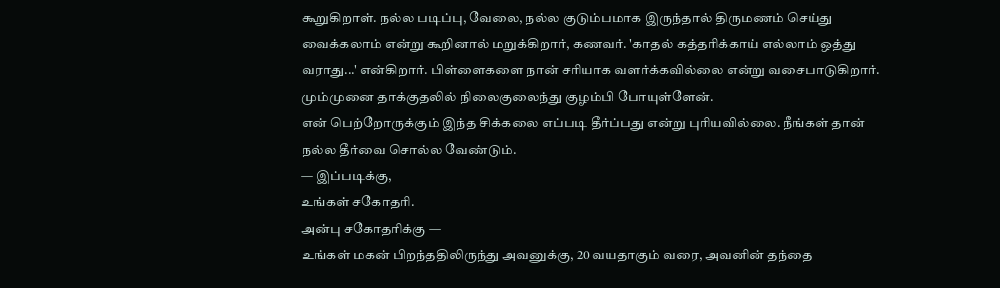கூறுகிறாள். நல்ல படிப்பு, வேலை, நல்ல குடும்பமாக இருந்தால் திருமணம் செய்து வைக்கலாம் என்று கூறினால் மறுக்கிறார், கணவர். 'காதல் கத்தரிக்காய் எல்லாம் ஒத்து வராது...' என்கிறார். பிள்ளைகளை நான் சரியாக வளர்க்கவில்லை என்று வசைபாடுகிறார். மும்முனை தாக்குதலில் நிலைகுலைந்து குழம்பி போயுள்ளேன்.
என் பெற்றோருக்கும் இந்த சிக்கலை எப்படி தீர்ப்பது என்று புரியவில்லை. நீங்கள் தான் நல்ல தீர்வை சொல்ல வேண்டும்.
— இப்படிக்கு,
உங்கள் சகோதரி.
அன்பு சகோதரிக்கு —
உங்கள் மகன் பிறந்ததிலிருந்து அவனுக்கு, 20 வயதாகும் வரை, அவனின் தந்தை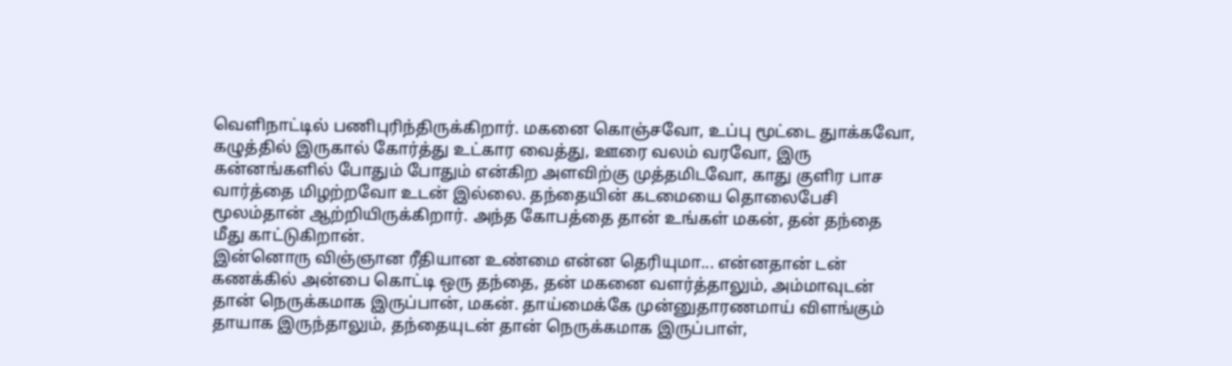வெளிநாட்டில் பணிபுரிந்திருக்கிறார். மகனை கொஞ்சவோ, உப்பு மூட்டை துாக்கவோ, கழுத்தில் இருகால் கோர்த்து உட்கார வைத்து, ஊரை வலம் வரவோ, இரு கன்னங்களில் போதும் போதும் என்கிற அளவிற்கு முத்தமிடவோ, காது குளிர பாச வார்த்தை மிழற்றவோ உடன் இல்லை. தந்தையின் கடமையை தொலைபேசி மூலம்தான் ஆற்றியிருக்கிறார். அந்த கோபத்தை தான் உங்கள் மகன், தன் தந்தை மீது காட்டுகிறான்.
இன்னொரு விஞ்ஞான ரீதியான உண்மை என்ன தெரியுமா... என்னதான் டன் கணக்கில் அன்பை கொட்டி ஒரு தந்தை, தன் மகனை வளர்த்தாலும், அம்மாவுடன் தான் நெருக்கமாக இருப்பான், மகன். தாய்மைக்கே முன்னுதாரணமாய் விளங்கும் தாயாக இருந்தாலும், தந்தையுடன் தான் நெருக்கமாக இருப்பாள்,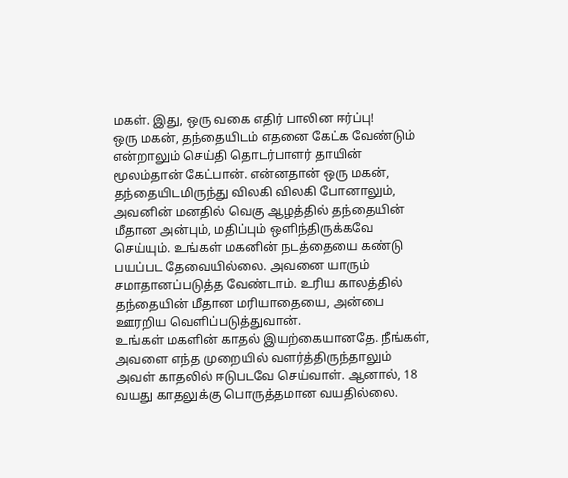மகள். இது, ஒரு வகை எதிர் பாலின ஈர்ப்பு!
ஒரு மகன், தந்தையிடம் எதனை கேட்க வேண்டும் என்றாலும் செய்தி தொடர்பாளர் தாயின் மூலம்தான் கேட்பான். என்னதான் ஒரு மகன், தந்தையிடமிருந்து விலகி விலகி போனாலும், அவனின் மனதில் வெகு ஆழத்தில் தந்தையின் மீதான அன்பும், மதிப்பும் ஒளிந்திருக்கவே செய்யும். உங்கள் மகனின் நடத்தையை கண்டு பயப்பட தேவையில்லை. அவனை யாரும் சமாதானப்படுத்த வேண்டாம். உரிய காலத்தில் தந்தையின் மீதான மரியாதையை, அன்பை ஊரறிய வெளிப்படுத்துவான்.
உங்கள் மகளின் காதல் இயற்கையானதே. நீங்கள், அவளை எந்த முறையில் வளர்த்திருந்தாலும் அவள் காதலில் ஈடுபடவே செய்வாள். ஆனால், 18 வயது காதலுக்கு பொருத்தமான வயதில்லை.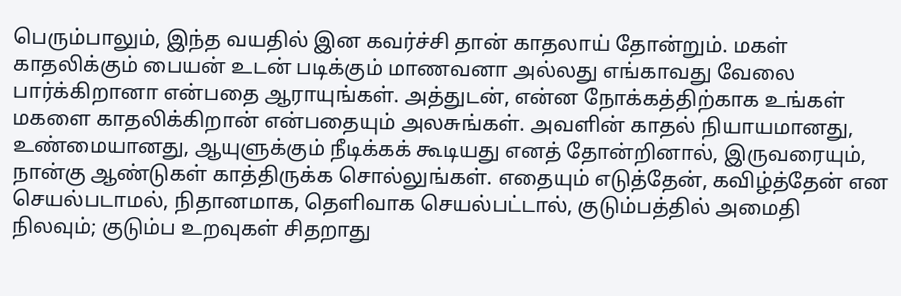பெரும்பாலும், இந்த வயதில் இன கவர்ச்சி தான் காதலாய் தோன்றும். மகள் காதலிக்கும் பையன் உடன் படிக்கும் மாணவனா அல்லது எங்காவது வேலை பார்க்கிறானா என்பதை ஆராயுங்கள். அத்துடன், என்ன நோக்கத்திற்காக உங்கள் மகளை காதலிக்கிறான் என்பதையும் அலசுங்கள். அவளின் காதல் நியாயமானது, உண்மையானது, ஆயுளுக்கும் நீடிக்கக் கூடியது எனத் தோன்றினால், இருவரையும், நான்கு ஆண்டுகள் காத்திருக்க சொல்லுங்கள். எதையும் எடுத்தேன், கவிழ்த்தேன் என செயல்படாமல், நிதானமாக, தெளிவாக செயல்பட்டால், குடும்பத்தில் அமைதி நிலவும்; குடும்ப உறவுகள் சிதறாது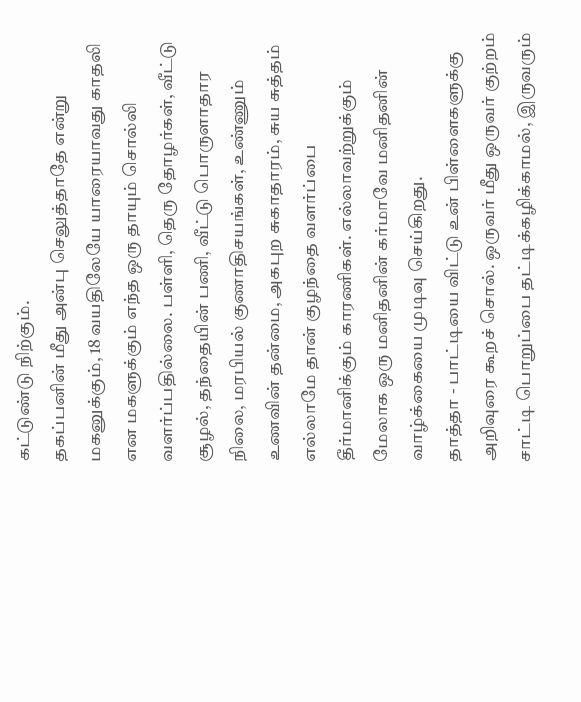கட்டுண்டு நிற்கும்.
தகப்பனின் மீது அன்பு செலுத்தாதே என்று மகனுக்கும், 18 வயதிலேயே யாரையாவது காதலி என மகளுக்கும் எந்த ஒரு தாயும் சொல்லி வளர்ப்பதில்லை. பள்ளி, தெரு தோழர்கள், வீட்டு சூழல், தந்தையின் பணி, வீட்டு பொருளாதார நிலை, மரபியல் குணாதிசயங்கள், உண்ணும் உணவின் தன்மை, அகபுற சுகாதாரம், சுய சுத்தம் எல்லாமே தான் குழந்தை வளர்ப்பை தீர்மானிக்கும் காரணிகள். எல்லாவற்றுக்கும் மேலாக ஒரு மனிதனின் கர்மாவே மனிதனின் வாழ்க்கையை முடிவு செய்கிறது.
தாத்தா - பாட்டியை விட்டு உன் பிள்ளைகளுக்கு அறிவுரை கூறச் சொல். ஒருவர் மீது ஒருவர் குற்றம் சாட்டி பொறுப்பை தட்டிக்கழிக்காமல், இருவரும்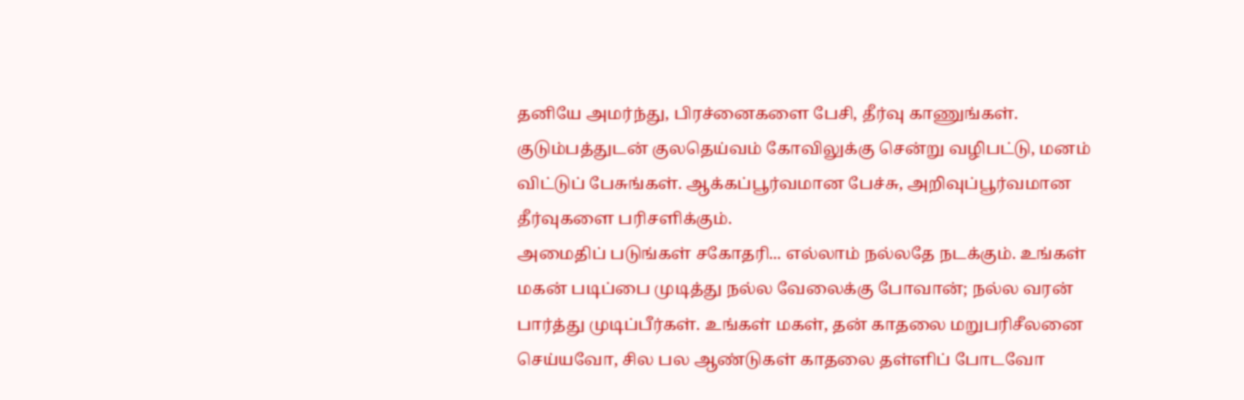தனியே அமர்ந்து, பிரச்னைகளை பேசி, தீர்வு காணுங்கள். குடும்பத்துடன் குலதெய்வம் கோவிலுக்கு சென்று வழிபட்டு, மனம் விட்டுப் பேசுங்கள். ஆக்கப்பூர்வமான பேச்சு, அறிவுப்பூர்வமான தீர்வுகளை பரிசளிக்கும்.
அமைதிப் படுங்கள் சகோதரி... எல்லாம் நல்லதே நடக்கும். உங்கள் மகன் படிப்பை முடித்து நல்ல வேலைக்கு போவான்; நல்ல வரன் பார்த்து முடிப்பீர்கள். உங்கள் மகள், தன் காதலை மறுபரிசீலனை செய்யவோ, சில பல ஆண்டுகள் காதலை தள்ளிப் போடவோ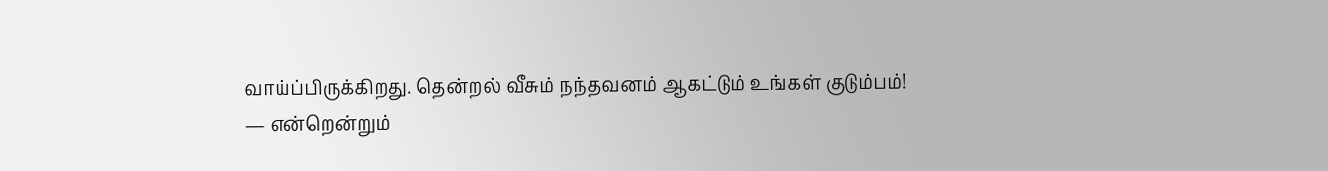வாய்ப்பிருக்கிறது. தென்றல் வீசும் நந்தவனம் ஆகட்டும் உங்கள் குடும்பம்!
— என்றென்றும்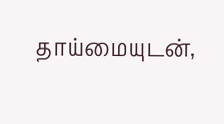தாய்மையுடன்,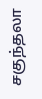சகுந்தலா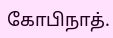கோபிநாத்.